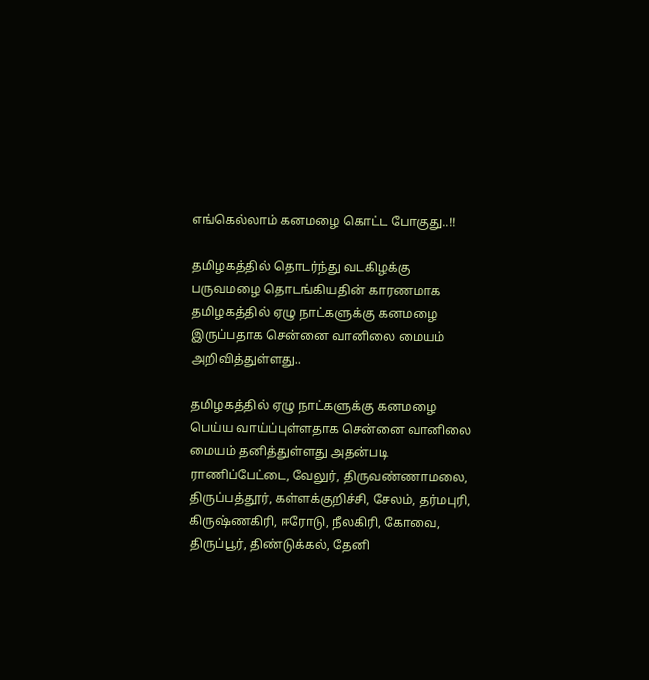எங்கெல்லாம் கனமழை கொட்ட போகுது..!!

தமிழகத்தில் தொடர்ந்து வடகிழக்கு பருவமழை தொடங்கியதின் காரணமாக தமிழகத்தில் ஏழு நாட்களுக்கு கனமழை இருப்பதாக சென்னை வானிலை மையம் அறிவித்துள்ளது..

தமிழகத்தில் ஏழு நாட்களுக்கு கனமழை பெய்ய வாய்ப்புள்ளதாக சென்னை வானிலை மையம் தனித்துள்ளது அதன்படி ராணிப்பேட்டை, வேலுர், திருவண்ணாமலை, திருப்பத்தூர், கள்ளக்குறிச்சி, சேலம், தர்மபுரி, கிருஷ்ணகிரி, ஈரோடு, நீலகிரி, கோவை, திருப்பூர், திண்டுக்கல், தேனி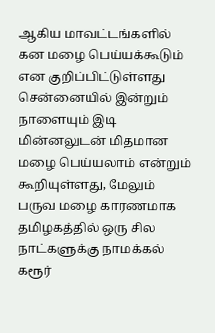ஆகிய மாவட்டங்களில் கன மழை பெய்யக்கூடும் என குறிப்பிட்டுள்ளது சென்னையில் இன்றும் நாளையும் இடி மின்னலுடன் மிதமான மழை பெய்யலாம் என்றும் கூறியுள்ளது, மேலும் பருவ மழை காரணமாக தமிழகத்தில் ஒரு சில நாட்களுக்கு நாமக்கல் கரூர்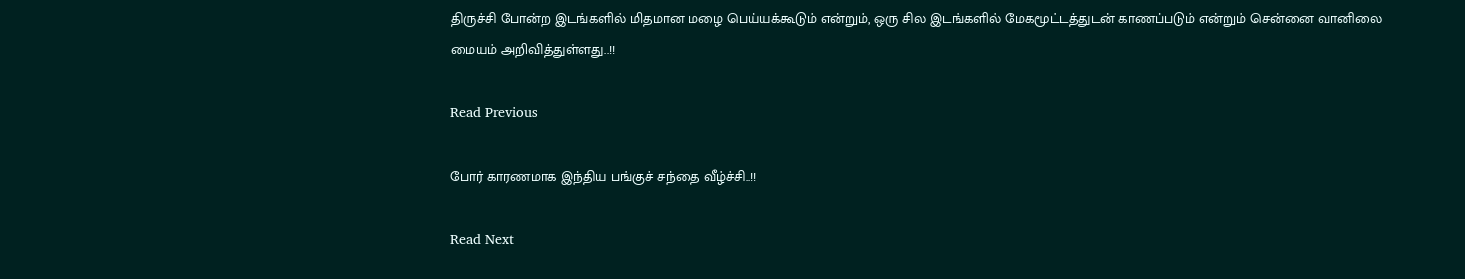திருச்சி போன்ற இடங்களில் மிதமான மழை பெய்யக்கூடும் என்றும், ஒரு சில இடங்களில் மேகமூட்டத்துடன் காணப்படும் என்றும் சென்னை வானிலை மையம் அறிவித்துள்ளது..!!

Read Previous

போர் காரணமாக இந்திய பங்குச் சந்தை வீழ்ச்சி..!!

Read Next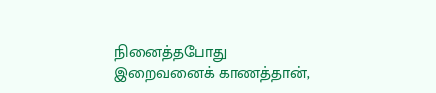நினைத்தபோது இறைவனைக் காணத்தான்,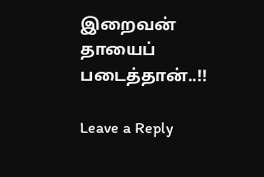இறைவன் தாயைப் படைத்தான்..!!

Leave a Reply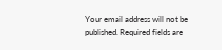Your email address will not be published. Required fields are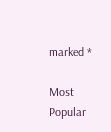marked *

Most Popular